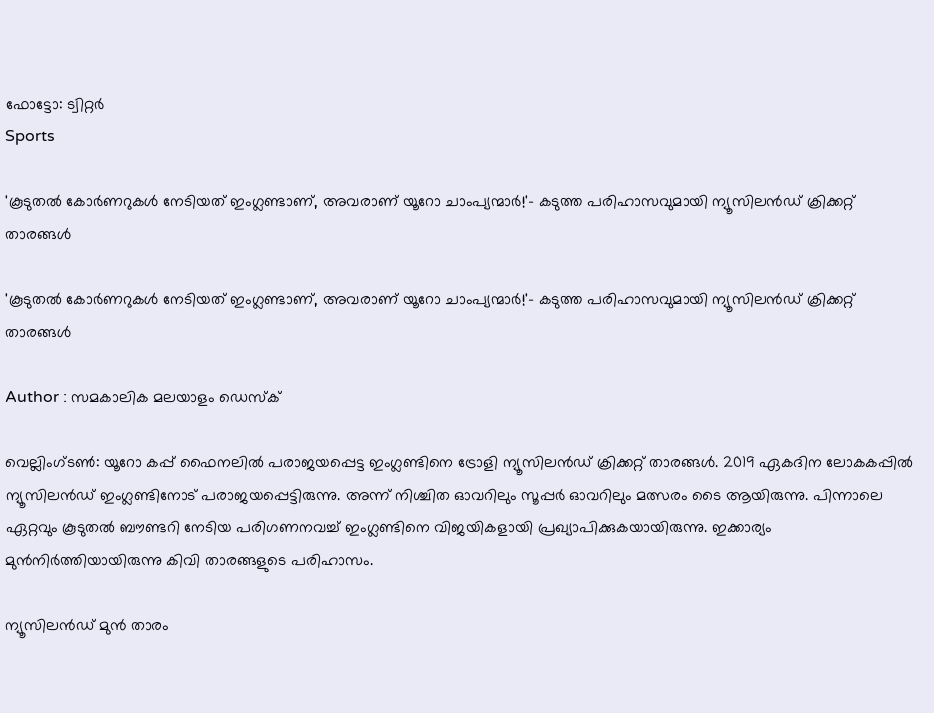ഫോട്ടോ: ട്വിറ്റർ
Sports

'കൂടുതൽ കോർണറുകൾ നേടിയത് ഇംഗ്ലണ്ടാണ്, അവരാണ് യൂറോ ചാംപ്യന്മാർ!'- കടുത്ത പരിഹാസവുമായി ന്യൂസിലൻഡ് ക്രിക്കറ്റ് താരങ്ങൾ

'കൂടുതൽ കോർണറുകൾ നേടിയത് ഇംഗ്ലണ്ടാണ്, അവരാണ് യൂറോ ചാംപ്യന്മാർ!'- കടുത്ത പരിഹാസവുമായി ന്യൂസിലൻഡ് ക്രിക്കറ്റ് താരങ്ങൾ

Author : സമകാലിക മലയാളം ഡെസ്ക്

വെല്ലിംഗ്ടൺ: യൂറോ കപ്പ് ഫൈനലിൽ പരാജയപ്പെട്ട ഇംഗ്ലണ്ടിനെ ട്രോളി ന്യൂസിലൻഡ് ക്രിക്കറ്റ് താരങ്ങൾ. 2019 ഏകദിന ലോകകപ്പിൽ ന്യൂസിലൻഡ് ഇംഗ്ലണ്ടിനോട് പരാജയപ്പെട്ടിരുന്നു. അന്ന് നിശ്ചിത ഓവറിലും സൂപ്പർ ഓവറിലും മത്സരം ടൈ ആയിരുന്നു. പിന്നാലെ ഏറ്റവും കൂടുതൽ ബൗണ്ടറി നേടിയ പരിഗണനവച്ച് ഇംഗ്ലണ്ടിനെ വിജയികളായി പ്രഖ്യാപിക്കുകയായിരുന്നു. ഇക്കാര്യം മുൻനിർത്തിയായിരുന്നു കിവി താരങ്ങളുടെ പരിഹാസം.

ന്യൂസിലൻഡ് മുൻ താരം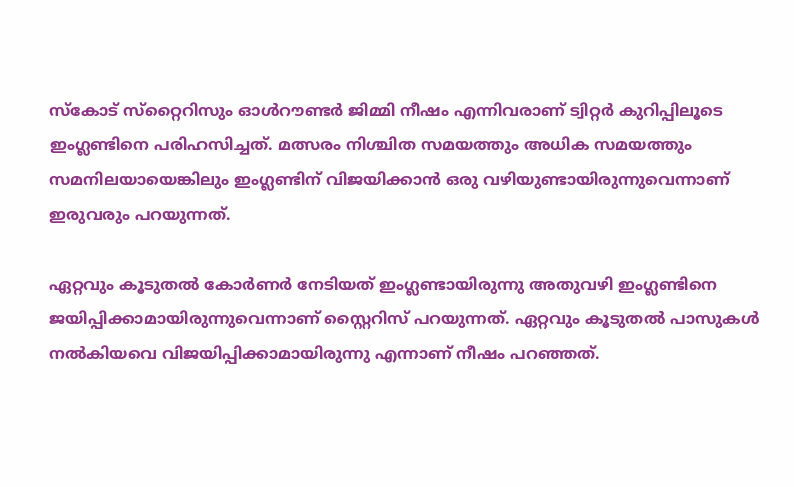സ്‌കോട് സ്‌റ്റൈറിസും ഓൾറൗണ്ടർ ജിമ്മി നീഷം എന്നിവരാണ് ട്വിറ്റർ കുറിപ്പിലൂടെ ഇംഗ്ലണ്ടിനെ പരിഹസിച്ചത്. മത്സരം നിശ്ചിത സമയത്തും അധിക സമയത്തും സമനിലയായെങ്കിലും ഇംഗ്ലണ്ടിന് വിജയിക്കാൻ ഒരു വഴിയുണ്ടായിരുന്നുവെന്നാണ് ഇരുവരും പറയുന്നത്.

ഏറ്റവും കൂടുതൽ കോർണർ നേടിയത് ഇംഗ്ലണ്ടായിരുന്നു അതുവഴി ഇംഗ്ലണ്ടിനെ ജയിപ്പിക്കാമായിരുന്നുവെന്നാണ് സ്റ്റൈറിസ് പറയുന്നത്. ഏറ്റവും കൂടുതൽ പാസുകൾ നൽകിയവെ വിജയിപ്പിക്കാമായിരുന്നു എന്നാണ് നീഷം പറഞ്ഞത്.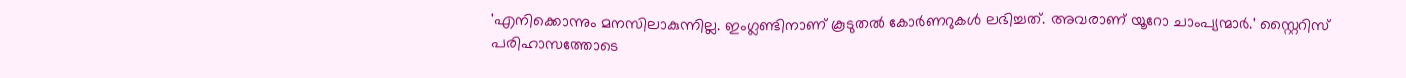'എനിക്കൊന്നും മനസിലാകുന്നില്ല. ഇംഗ്ലണ്ടിനാണ് കൂടുതൽ കോർണറുകൾ ലഭിച്ചത്. അവരാണ് യൂറോ ചാംപ്യന്മാർ.' സ്റ്റൈറിസ് പരിഹാസത്തോടെ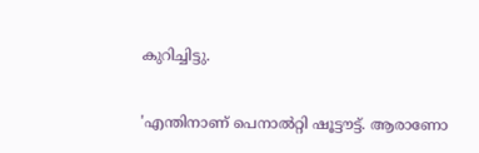കുറിച്ചിട്ടു.

'എന്തിനാണ് പെനാൽറ്റി ഷൂട്ടൗട്ട്. ആരാണോ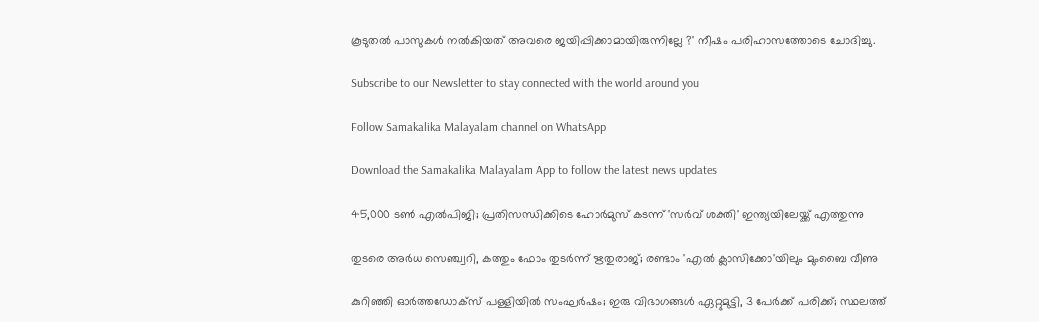കൂടുതൽ പാസുകൾ നൽകിയത് അവരെ ജയിപ്പിക്കാമായിരുന്നില്ലേ ?' നീഷം പരിഹാസത്തോടെ ചോദിച്ചു.

Subscribe to our Newsletter to stay connected with the world around you

Follow Samakalika Malayalam channel on WhatsApp

Download the Samakalika Malayalam App to follow the latest news updates

45,000 ടൺ എൽപിജി; പ്രതിസന്ധിക്കിടെ ഹോർമുസ് കടന്ന് 'സർവ് ശക്തി' ഇന്ത്യയിലേയ്ക്ക് എത്തുന്നു

തുടരെ അര്‍ധ സെഞ്ച്വറി, കത്തും ഫോം തുടര്‍ന്ന് ഋതുരാജ്; രണ്ടാം 'എല്‍ ക്ലാസിക്കോ'യിലും മുംബൈ വീണു

കുറിഞ്ഞി ഓർത്തഡോക്സ് പള്ളിയിൽ സംഘർഷം; ഇരു വിഭാഗങ്ങൾ ഏറ്റുമുട്ടി, 3 പേർക്ക് പരിക്ക്; സ്ഥലത്ത്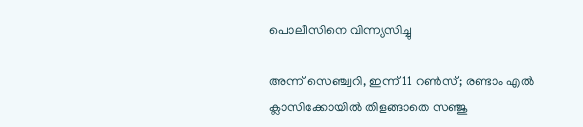പൊലീസിനെ വിന്ന്യസിച്ചു

അന്ന് സെഞ്ച്വറി, ഇന്ന് 11 റണ്‍സ്; രണ്ടാം എല്‍ ക്ലാസിക്കോയില്‍ തിളങ്ങാതെ സഞ്ജു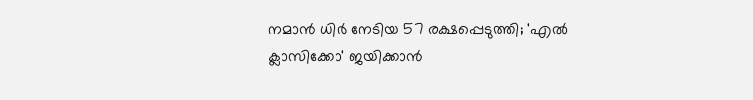നമാന്‍ ധിര്‍ നേടിയ 57 രക്ഷപ്പെടുത്തി; 'എല്‍ ക്ലാസിക്കോ' ജയിക്കാന്‍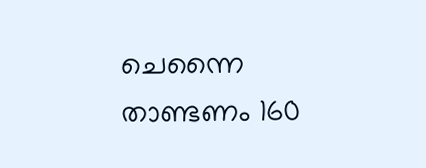ചെന്നൈ താണ്ടണം 160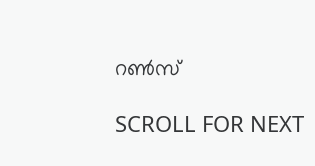റണ്‍സ്

SCROLL FOR NEXT